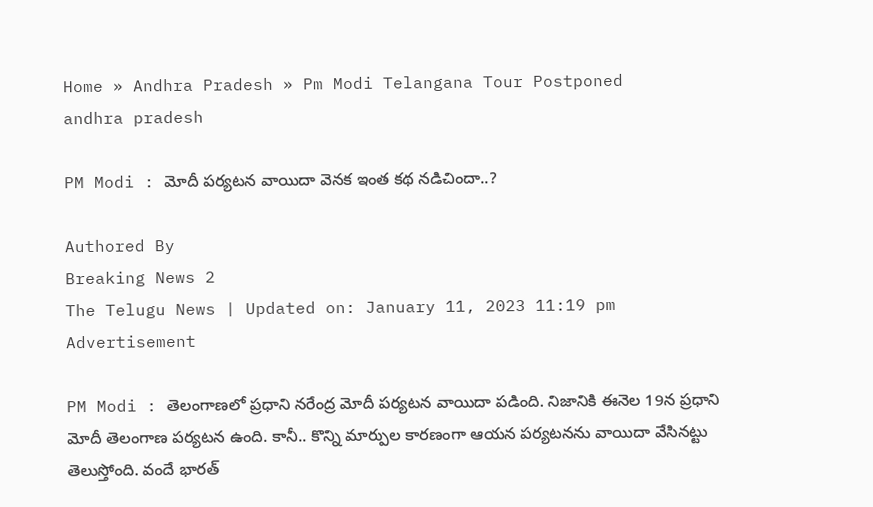Home » Andhra Pradesh » Pm Modi Telangana Tour Postponed
andhra pradesh

PM Modi : మోదీ పర్యటన వాయిదా వెనక ఇంత కథ నడిచిందా..?

Authored By
Breaking News 2
The Telugu News | Updated on: January 11, 2023 11:19 pm
Advertisement

PM Modi : తెలంగాణలో ప్రధాని నరేంద్ర మోదీ పర్యటన వాయిదా పడింది. నిజానికి ఈనెల 19న ప్రధాని మోదీ తెలంగాణ పర్యటన ఉంది. కానీ.. కొన్ని మార్పుల కారణంగా ఆయన పర్యటనను వాయిదా వేసినట్టు తెలుస్తోంది. వందే భారత్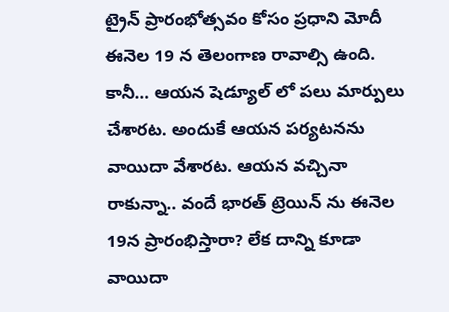ట్రైన్ ప్రారంభోత్సవం కోసం ప్రధాని మోదీ ఈనెల 19 న తెలంగాణ రావాల్సి ఉంది. కానీ… ఆయన షెడ్యూల్ లో పలు మార్పులు చేశారట. అందుకే ఆయన పర్యటనను వాయిదా వేశారట. ఆయన వచ్చినా రాకున్నా.. వందే భారత్ ట్రెయిన్ ను ఈనెల 19న ప్రారంభిస్తారా? లేక దాన్ని కూడా వాయిదా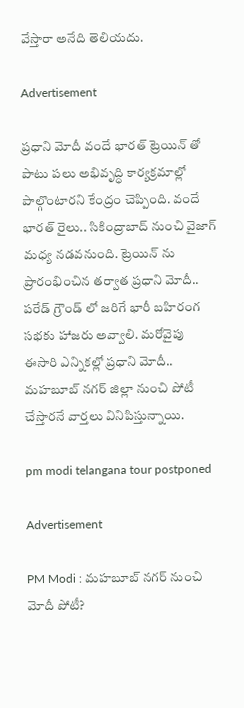వేస్తారా అనేది తెలియదు.

Advertisement

ప్రధాని మోదీ వందే భారత్ ట్రెయిన్ తో పాటు పలు అభివృద్ధి కార్యక్రమాల్లో పాల్గొంటారని కేంద్రం చెప్పింది. వందే భారత్ రైలు.. సికింద్రాబాద్ నుంచి వైజాగ్ మధ్య నడవనుంది. ట్రెయిన్ ను ప్రారంభించిన తర్వాత ప్రధాని మోదీ.. పరేడ్ గ్రౌండ్ లో జరిగే భారీ బహిరంగ సభకు హాజరు అవ్వాలి. మరోవైపు ఈసారి ఎన్నికల్లో ప్రధాని మోదీ.. మహబూబ్ నగర్ జిల్లా నుంచి పోటీ చేస్తారనే వార్తలు వినిపిస్తున్నాయి.

pm modi telangana tour postponed

Advertisement

PM Modi : మహబూబ్ నగర్ నుంచి మోదీ పోటీ?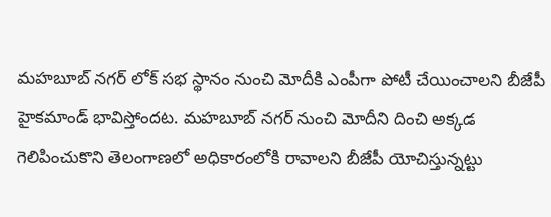మహబూబ్ నగర్ లోక్ సభ స్థానం నుంచి మోదీకి ఎంపీగా పోటీ చేయించాలని బీజేపీ హైకమాండ్ భావిస్తోందట. మహబూబ్ నగర్ నుంచి మోదీని దించి అక్కడ గెలిపించుకొని తెలంగాణలో అధికారంలోకి రావాలని బీజేపీ యోచిస్తున్నట్టు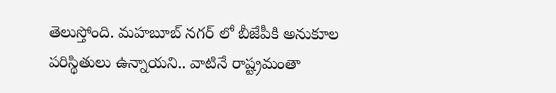తెలుస్తోంది. మహబూబ్ నగర్ లో బీజేపీకి అనుకూల పరిస్థితులు ఉన్నాయని.. వాటినే రాష్ట్రమంతా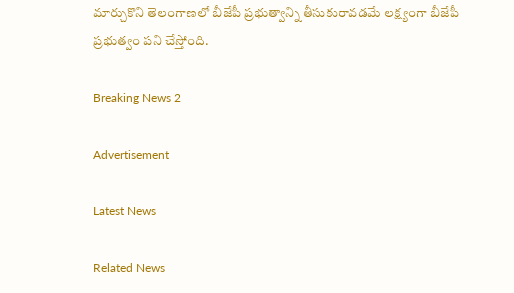మార్చుకొని తెలంగాణలో బీజేపీ ప్రభుత్వాన్ని తీసుకురావడమే లక్ష్యంగా బీజేపీ ప్రభుత్వం పని చేస్తోంది.

Breaking News 2

Advertisement

Latest News

Related News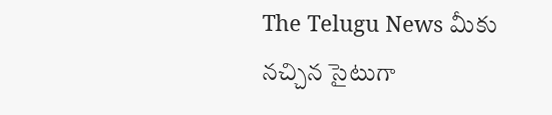The Telugu News మీకు నచ్చిన సైటుగా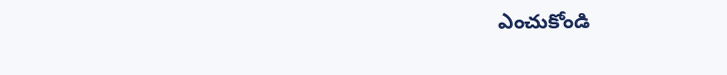ఎంచుకోండి